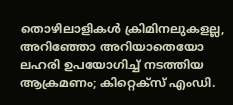തൊഴിലാളികള്‍ ക്രിമിനലുകളല്ല, അറിഞ്ഞോ അറിയാതെയോ ലഹരി ഉപയോഗിച്ച് നടത്തിയ ആക്രമണം; കിറ്റെക്‌സ് എംഡി.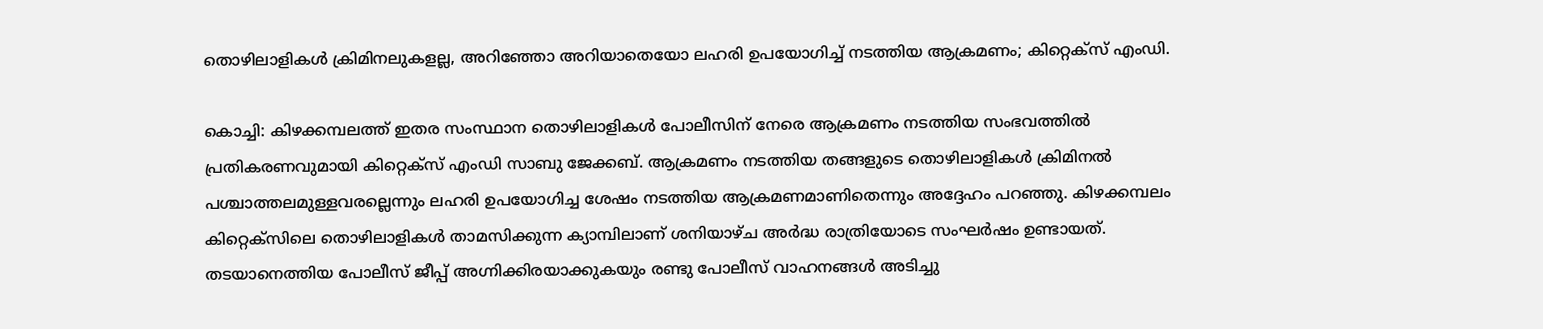തൊഴിലാളികള്‍ ക്രിമിനലുകളല്ല, അറിഞ്ഞോ അറിയാതെയോ ലഹരി ഉപയോഗിച്ച് നടത്തിയ ആക്രമണം; കിറ്റെക്‌സ് എംഡി.

കൊച്ചി: കിഴക്കമ്പലത്ത് ഇതര സംസ്ഥാന തൊഴിലാളികള്‍ പോലീസിന് നേരെ ആക്രമണം നടത്തിയ സംഭവത്തില്‍ പ്രതികരണവുമായി കിറ്റെക്‌സ് എംഡി സാബു ജേക്കബ്. ആക്രമണം നടത്തിയ തങ്ങളുടെ തൊഴിലാളികള്‍ ക്രിമിനല്‍ പശ്ചാത്തലമുള്ളവരല്ലെന്നും ലഹരി ഉപയോഗിച്ച ശേഷം നടത്തിയ ആക്രമണമാണിതെന്നും അദ്ദേഹം പറഞ്ഞു. കിഴക്കമ്പലം കിറ്റെക്‌സിലെ തൊഴിലാളികള്‍ താമസിക്കുന്ന ക്യാമ്പിലാണ് ശനിയാഴ്ച അര്‍ദ്ധ രാത്രിയോടെ സംഘര്‍ഷം ഉണ്ടായത്. തടയാനെത്തിയ പോലീസ് ജീപ്പ് അഗ്നിക്കിരയാക്കുകയും രണ്ടു പോലീസ് വാഹനങ്ങള്‍ അടിച്ചു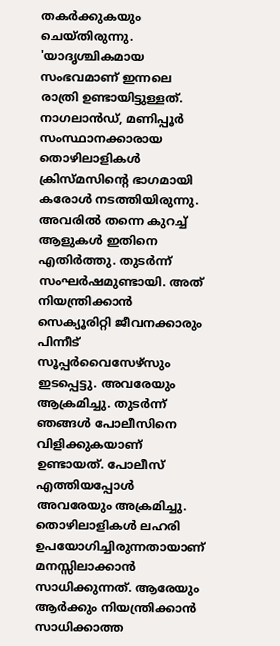തകര്‍ക്കുകയും ചെയ്തിരുന്നു.
'യാദൃശ്ചികമായ സംഭവമാണ് ഇന്നലെ രാത്രി ഉണ്ടായിട്ടുള്ളത്. നാഗലാന്‍ഡ്, മണിപ്പൂര്‍ സംസ്ഥാനക്കാരായ തൊഴിലാളികള്‍ ക്രിസ്മസിന്റെ ഭാഗമായി കരോള്‍ നടത്തിയിരുന്നു. അവരില്‍ തന്നെ കുറച്ച് ആളുകള്‍ ഇതിനെ എതിര്‍ത്തു. തുടര്‍ന്ന് സംഘര്‍ഷമുണ്ടായി. അത് നിയന്ത്രിക്കാന്‍ സെക്യൂരിറ്റി ജീവനക്കാരും പിന്നീട് സൂപ്പര്‍വൈസേഴ്‌സും ഇടപ്പെട്ടു. അവരേയും ആക്രമിച്ചു. തുടര്‍ന്ന് ഞങ്ങള്‍ പോലീസിനെ വിളിക്കുകയാണ് ഉണ്ടായത്. പോലീസ് എത്തിയപ്പോള്‍ അവരേയും അക്രമിച്ചു. തൊഴിലാളികള്‍ ലഹരി ഉപയോഗിച്ചിരുന്നതായാണ് മനസ്സിലാക്കാന്‍ സാധിക്കുന്നത്. ആരേയും ആര്‍ക്കും നിയന്ത്രിക്കാന്‍ സാധിക്കാത്ത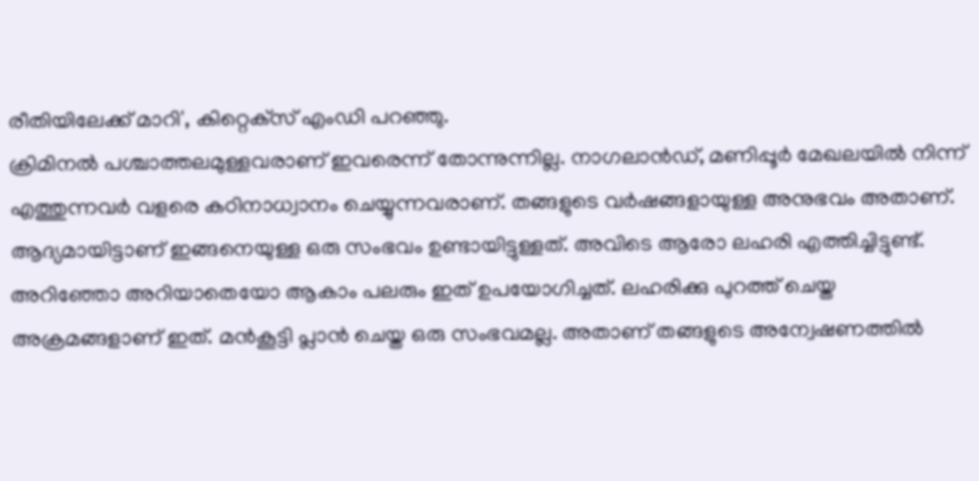രീതിയിലേക്ക് മാറി', കിറ്റെക്‌സ് എംഡി പറഞ്ഞു.
ക്രിമിനല്‍ പശ്ചാത്തലമുള്ളവരാണ് ഇവരെന്ന് തോന്നുന്നില്ല. നാഗലാന്‍ഡ്, മണിപ്പൂര്‍ മേഖലയില്‍ നിന്ന് എത്തുന്നവര്‍ വളരെ കഠിനാധ്വാനം ചെയ്യുന്നവരാണ്. തങ്ങളുടെ വര്‍ഷങ്ങളായുള്ള അനുഭവം അതാണ്. ആദ്യമായിട്ടാണ് ഇങ്ങനെയുള്ള ഒരു സംഭവം ഉണ്ടായിട്ടുള്ളത്. അവിടെ ആരോ ലഹരി എത്തിച്ചിട്ടുണ്ട്. അറിഞ്ഞോ അറിയാതെയോ ആകാം പലരും ഇത് ഉപയോഗിച്ചത്. ലഹരിക്കു പുറത്ത് ചെയ്ത അക്രമങ്ങളാണ് ഇത്. മന്‍കൂട്ടി പ്ലാന്‍ ചെയ്ത ഒരു സംഭവമല്ല. അതാണ് തങ്ങളുടെ അന്വേഷണത്തില്‍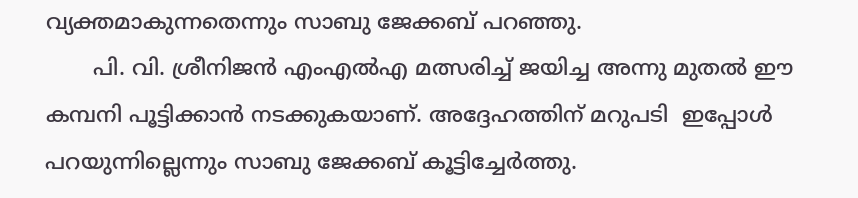വ്യക്തമാകുന്നതെന്നും സാബു ജേക്കബ് പറഞ്ഞു.
       പി. വി. ശ്രീനിജന്‍ എംഎല്‍എ മത്സരിച്ച് ജയിച്ച അന്നു മുതല്‍ ഈ കമ്പനി പൂട്ടിക്കാന്‍ നടക്കുകയാണ്. അദ്ദേഹത്തിന് മറുപടി  ഇപ്പോള്‍ പറയുന്നില്ലെന്നും സാബു ജേക്കബ് കൂട്ടിച്ചേര്‍ത്തു.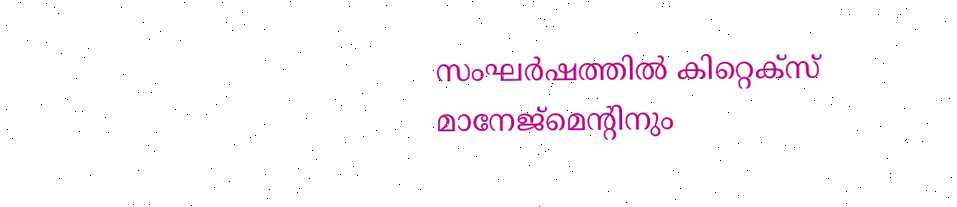സംഘര്‍ഷത്തില്‍ കിറ്റെക്‌സ് മാനേജ്‌മെന്റിനും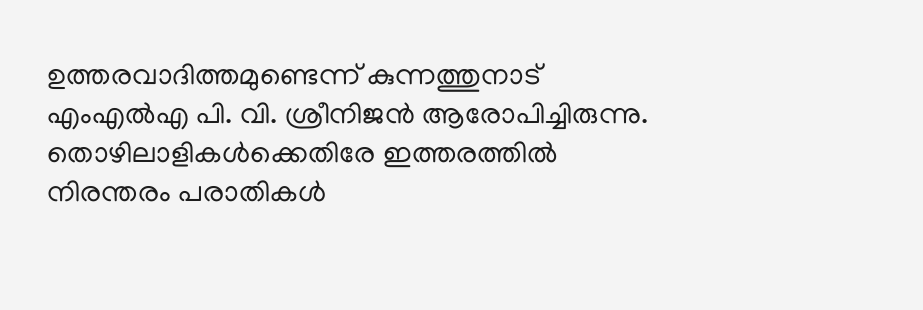ഉത്തരവാദിത്തമുണ്ടെന്ന് കുന്നത്തുനാട് എംഎല്‍എ പി. വി. ശ്രീനിജന്‍ ആരോപിച്ചിരുന്നു. തൊഴിലാളികള്‍ക്കെതിരേ ഇത്തരത്തില്‍ നിരന്തരം പരാതികള്‍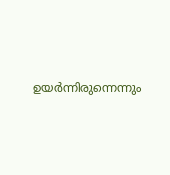ഉയര്‍ന്നിരുന്നെന്നും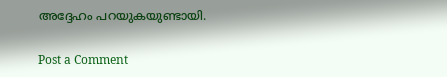അദ്ദേഹം പറയുകയുണ്ടായി.

Post a Comment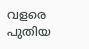വളരെ പുതിയ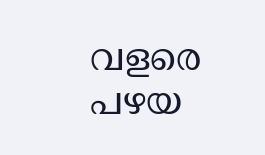വളരെ പഴയ